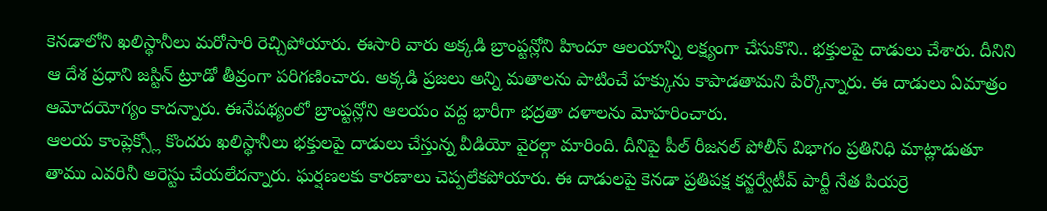కెనడాలోని ఖలిస్థానీలు మరోసారి రెచ్చిపోయారు. ఈసారి వారు అక్కడి బ్రాంప్టన్లోని హిందూ ఆలయాన్ని లక్ష్యంగా చేసుకొని.. భక్తులపై దాడులు చేశారు. దీనిని ఆ దేశ ప్రధాని జస్టిన్ ట్రూడో తీవ్రంగా పరిగణించారు. అక్కడి ప్రజలు అన్ని మతాలను పాటించే హక్కును కాపాడతామని పేర్కొన్నారు. ఈ దాడులు ఏమాత్రం ఆమోదయోగ్యం కాదన్నారు. ఈనేపథ్యంలో బ్రాంప్టన్లోని ఆలయం వద్ద భారీగా భద్రతా దళాలను మోహరించారు.
ఆలయ కాంప్లెక్స్లో కొందరు ఖలిస్థానీలు భక్తులపై దాడులు చేస్తున్న వీడియో వైరల్గా మారింది. దీనిపై పీల్ రీజనల్ పోలీస్ విభాగం ప్రతినిధి మాట్లాడుతూ తాము ఎవరినీ అరెస్టు చేయలేదన్నారు. ఘర్షణలకు కారణాలు చెప్పలేకపోయారు. ఈ దాడులపై కెనడా ప్రతిపక్ష కన్జర్వేటీవ్ పార్టీ నేత పియర్రె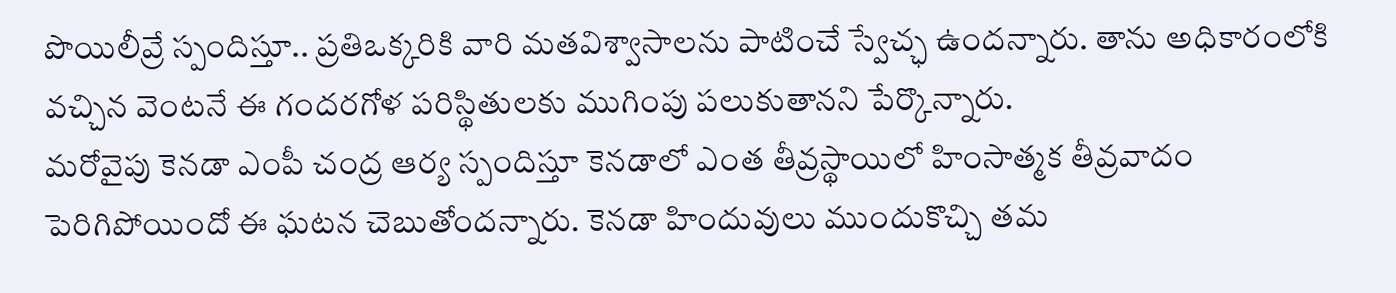పొయిలీవ్రే స్పందిస్తూ.. ప్రతిఒక్కరికి వారి మతవిశ్వాసాలను పాటించే స్వేచ్ఛ ఉందన్నారు. తాను అధికారంలోకి వచ్చిన వెంటనే ఈ గందరగోళ పరిస్థితులకు ముగింపు పలుకుతానని పేర్కొన్నారు.
మరోవైపు కెనడా ఎంపీ చంద్ర ఆర్య స్పందిస్తూ కెనడాలో ఎంత తీవ్రస్థాయిలో హింసాత్మక తీవ్రవాదం పెరిగిపోయిందో ఈ ఘటన చెబుతోందన్నారు. కెనడా హిందువులు ముందుకొచ్చి తమ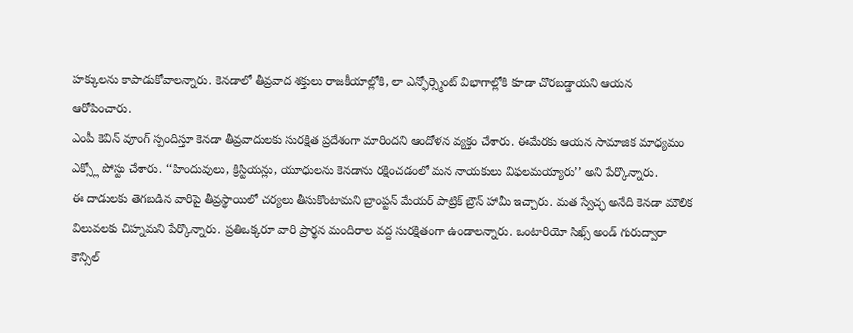హక్కులను కాపాడుకోవాలన్నారు. కెనడాలో తీవ్రవాద శక్తులు రాజకీయాల్లోకి, లా ఎన్ఫోర్స్మెంట్ విభాగాల్లోకి కూడా చొరబడ్డాయని ఆయన ఆరోపించారు.
ఎంపీ కెవిన్ వూంగ్ స్పందిస్తూ కెనడా తీవ్రవాదులకు సురక్షిత ప్రదేశంగా మారిందని ఆందోళన వ్యక్తం చేశారు. ఈమేరకు ఆయన సామాజిక మాధ్యమం ఎక్స్లో పోస్టు చేశారు. ‘‘హిందువులు, క్రిస్టియన్లు, యూధులను కెనడాను రక్షించడంలో మన నాయకులు విఫలమయ్యారు’’ అని పేర్కొన్నారు.
ఈ దాడులకు తెగబడిన వారిపై తీవ్రస్థాయిలో చర్యలు తీసుకొంటామని బ్రాంప్టన్ మేయర్ పాట్రిక్ బ్రౌన్ హామీ ఇచ్చారు. మత స్వేచ్ఛ అనేది కెనడా మౌలిక విలువలకు చిహ్నమని పేర్కొన్నారు. ప్రతిఒక్కరూ వారి ప్రార్థన మందిరాల వద్ద సురక్షితంగా ఉండాలన్నారు. ఒంటారియో సిఖ్స్ అండ్ గురుద్వారా కౌన్సిల్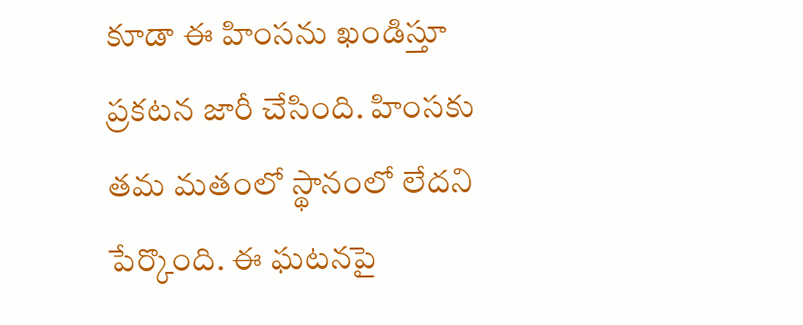కూడా ఈ హింసను ఖండిస్తూ ప్రకటన జారీ చేసింది. హింసకు తమ మతంలో స్థానంలో లేదని పేర్కొంది. ఈ ఘటనపై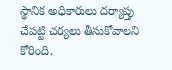స్థానిక అధికారులు దర్యాప్తు చేపట్టి చర్యలు తీసుకోవాలని కోరింది.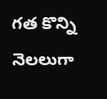గత కొన్ని నెలలుగా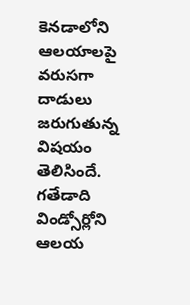కెనడాలోని ఆలయాలపై వరుసగా దాడులు జరుగుతున్న విషయం తెలిసిందే. గతేడాది విండ్సోర్లోని ఆలయ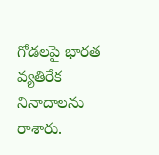గోడలపై భారత వ్యతిరేక నినాదాలను రాశారు.